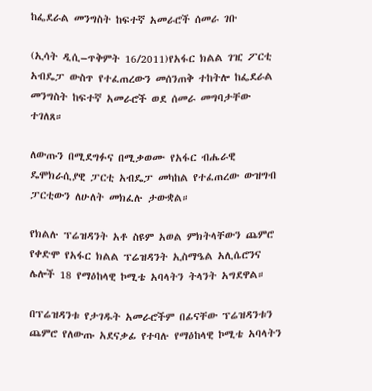ከፌደራል መንግስት ከፍተኛ አመራሮች ሰመራ ገቡ

(ኢሳት ዲሲ–ጥቅምት 16/2011)የአፋር ክልል ገዢ ፖርቲ አብዴፓ ውስጥ የተፈጠረውን መሰንጠቅ ተከትሎ ከፌደራል መንግስት ከፍተኛ አመራሮች ወደ ሰመራ መግባታቸው ተገለጸ።

ለውጡን በሚደግፉና በሚቃወሙ የአፋር ብሔራዊ ዴሞክራሲያዊ ፓርቲ አብዴፓ መካከል የተፈጠረው ውዝግብ ፓርቲውን ለሁለት መክፈሉ ታውቋል።

የክልሉ ፕሬዝዳንት አቶ ስዩም አወል ምክትላቸውን ጨምሮ የቀድሞ የአፋር ክልል ፕሬዝዳንት ኢስማዔል አሊሴሮንና ሌሎች 18 የማዕከላዊ ኮሚቴ አባላትን ትላንት አግደዋል።

በፕሬዝዳንቱ የታገዱት አመራሮችም በፊናቸው ፕሬዝዳንቱን ጨምሮ የለውጡ አደናቃፊ የተባሉ የማዕከላዊ ኮሚቴ አባላትን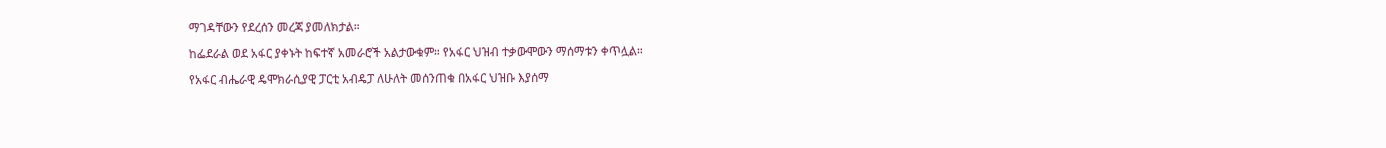ማገዳቸውን የደረሰን መረጃ ያመለክታል።

ከፌደራል ወደ አፋር ያቀኑት ከፍተኛ አመራሮች አልታውቁም። የአፋር ህዝብ ተቃውሞውን ማሰማቱን ቀጥሏል።

የአፋር ብሔራዊ ዴሞክራሲያዊ ፓርቲ አብዴፓ ለሁለት መሰንጠቁ በአፋር ህዝቡ እያሰማ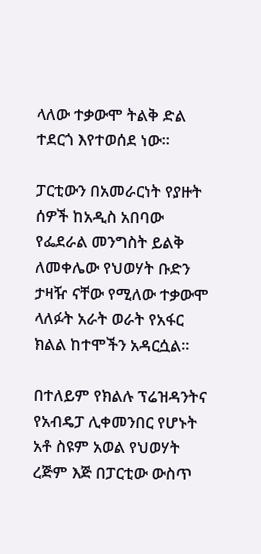ላለው ተቃውሞ ትልቅ ድል ተደርጎ እየተወሰደ ነው።

ፓርቲውን በአመራርነት የያዙት ሰዎች ከአዲስ አበባው የፌደራል መንግስት ይልቅ ለመቀሌው የህወሃት ቡድን ታዛዥ ናቸው የሚለው ተቃውሞ ላለፉት አራት ወራት የአፋር ክልል ከተሞችን አዳርሷል።

በተለይም የክልሉ ፕሬዝዳንትና የአብዴፓ ሊቀመንበር የሆኑት አቶ ስዩም አወል የህወሃት ረጅም እጅ በፓርቲው ውስጥ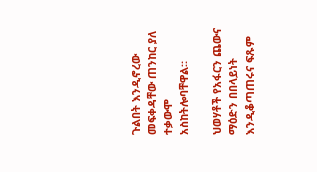ጉልበት እንዲኖረው መፍቀዳቸው ጠንከር ያለ ተቃውሞ አስከትሎባቸዋል።

ህወሃቶች የአፋርን ጨውና ማዕድን በበላይነት እንዲቆጣጠሩና ፍጹም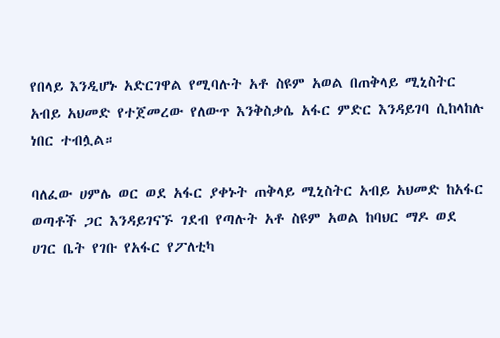የበላይ እንዲሆኑ አድርገዋል የሚባሉት አቶ ስዩም አወል በጠቅላይ ሚኒስትር አብይ አህመድ የተጀመረው የለውጥ እንቅስቃሴ አፋር ምድር እንዳይገባ ሲከላከሉ ነበር ተብሏል።

ባለፈው ሀምሌ ወር ወደ አፋር ያቀኑት ጠቅላይ ሚኒስትር አብይ አህመድ ከአፋር ወጣቶች ጋር እንዳይገናኙ ገደብ የጣሉት አቶ ስዩም አወል ከባህር ማዶ ወደ ሀገር ቤት የገቡ የአፋር የፖለቲካ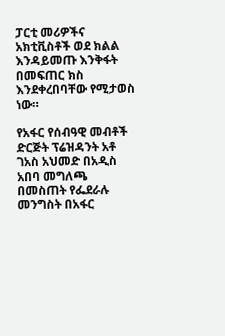ፓርቲ መሪዎችና አክቲቪስቶች ወደ ክልል እንዳይመጡ እንቅፋት በመፍጠር ክስ እንደቀረበባቸው የሚታወስ ነው።

የአፋር የሰብዓዊ መብቶች ድርጅት ፕሬዝዳንት አቶ ገአስ አህመድ በአዲስ አበባ መግለጫ በመስጠት የፌደራሉ መንግስት በአፋር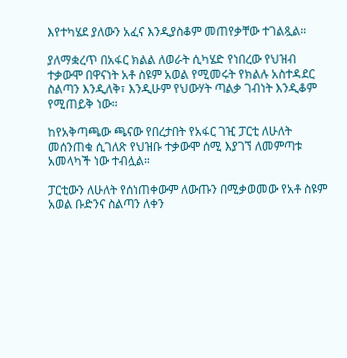እየተካሄደ ያለውን አፈና እንዲያስቆም መጠየቃቸው ተገልጿል።

ያለማቋረጥ በአፋር ክልል ለወራት ሲካሄድ የነበረው የህዝብ ተቃውሞ በዋናነት አቶ ስዩም አወል የሚመሩት የክልሉ አስተዳደር ስልጣን እንዲለቅ፣ እንዲሁም የህውሃት ጣልቃ ገብነት እንዲቆም የሚጠይቅ ነው።

ከየአቅጣጫው ጫናው የበረታበት የአፋር ገዢ ፓርቲ ለሁለት መሰንጠቁ ሲገለጽ የህዝቡ ተቃውሞ ሰሚ እያገኘ ለመምጣቱ አመላካች ነው ተብሏል።

ፓርቲውን ለሁለት የሰነጠቀውም ለውጡን በሚቃወመው የአቶ ስዩም አወል ቡድንና ስልጣን ለቀን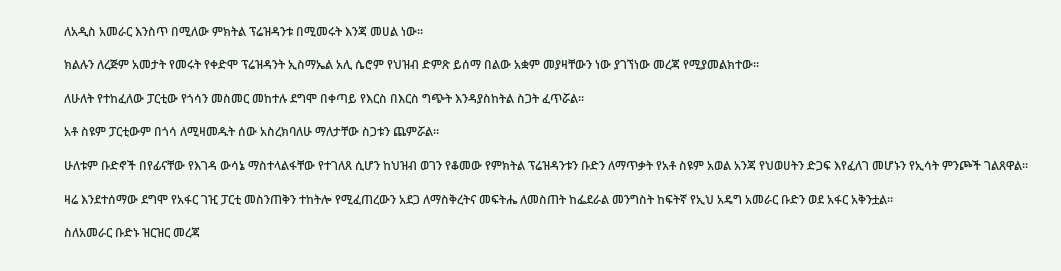ለአዲስ አመራር እንስጥ በሚለው ምክትል ፕሬዝዳንቱ በሚመሩት እንጃ መሀል ነው።

ክልሉን ለረጅም አመታት የመሩት የቀድሞ ፕሬዝዳንት ኢስማኤል አሊ ሴሮም የህዝብ ድምጽ ይሰማ በልው አቋም መያዛቸውን ነው ያገኘነው መረጃ የሚያመልክተው።

ለሁለት የተከፈለው ፓርቲው የጎሳን መስመር መከተሉ ደግሞ በቀጣይ የእርስ በእርስ ግጭት እንዳያስከትል ስጋት ፈጥሯል።

አቶ ስዩም ፓርቲውም በጎሳ ለሚዛመዱት ሰው አስረክባለሁ ማለታቸው ስጋቱን ጨምሯል።

ሁለቱም ቡድኖች በየፊናቸው የእገዳ ውሳኔ ማስተላልፋቸው የተገለጸ ሲሆን ከህዝብ ወገን የቆመው የምክትል ፕሬዝዳንቱን ቡድን ለማጥቃት የአቶ ስዩም አወል አንጃ የህወሀትን ድጋፍ እየፈለገ መሆኑን የኢሳት ምንጮች ገልጸዋል።

ዛሬ እንደተሰማው ደግሞ የአፋር ገዢ ፓርቲ መስንጠቅን ተከትሎ የሚፈጠረውን አደጋ ለማስቅረትና መፍትሔ ለመስጠት ከፌደራል መንግስት ከፍትኛ የኢህ አዴግ አመራር ቡድን ወደ አፋር አቅንቷል።

ስለአመራር ቡድኑ ዝርዝር መረጃ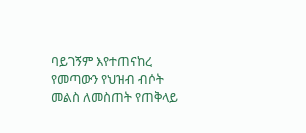ባይገኝም እየተጠናከረ የመጣውን የህዝብ ብሶት መልስ ለመስጠት የጠቅላይ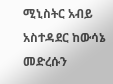ሚኒስትር አብይ አስተዳደር ከውሳኔ መድረሱን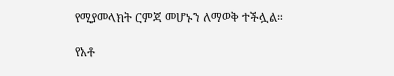የሚያመላክት ርምጃ መሆኑን ለማወቅ ተችሏል።

የአቶ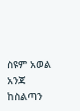ስዩም አወል አንጃ ከስልጣን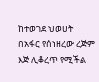ከተወገደ ህወሀት በአፋር የሰነዘረው ረጅም እጅ ሊቆረጥ የሚችል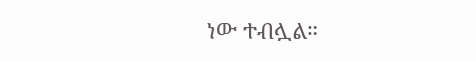ነው ተብሏል።